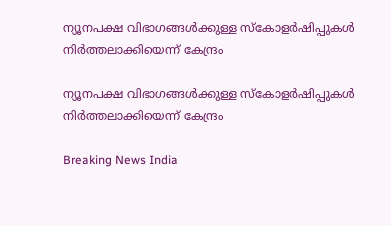ന്യൂനപക്ഷ വിഭാഗങ്ങള്‍ക്കുള്ള സ്കോളര്‍ഷിപ്പുകള്‍ നിര്‍ത്തലാക്കിയെന്ന് കേന്ദ്രം

ന്യൂനപക്ഷ വിഭാഗങ്ങള്‍ക്കുള്ള സ്കോളര്‍ഷിപ്പുകള്‍ നിര്‍ത്തലാക്കിയെന്ന് കേന്ദ്രം

Breaking News India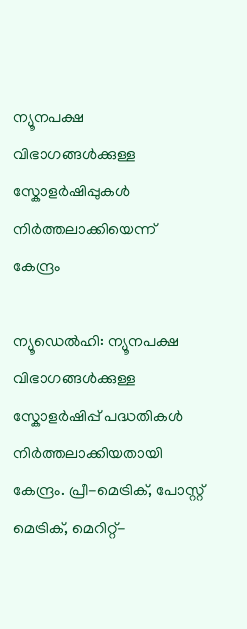ന്യൂനപക്ഷ വിഭാഗങ്ങള്‍ക്കുള്ള സ്കോളര്‍ഷിപ്പുകള്‍ നിര്‍ത്തലാക്കിയെന്ന് കേന്ദ്രം

ന്യൂഡെല്‍ഹി: ന്യൂനപക്ഷ വിഭാഗങ്ങള്‍ക്കുള്ള സ്കോളര്‍ഷിപ്പ് പദ്ധതികള്‍ നിര്‍ത്തലാക്കിയതായി കേന്ദ്രം. പ്രീ-മെട്രിക്, പോസ്റ്റ് മെട്രിക്, മെറിറ്റ്-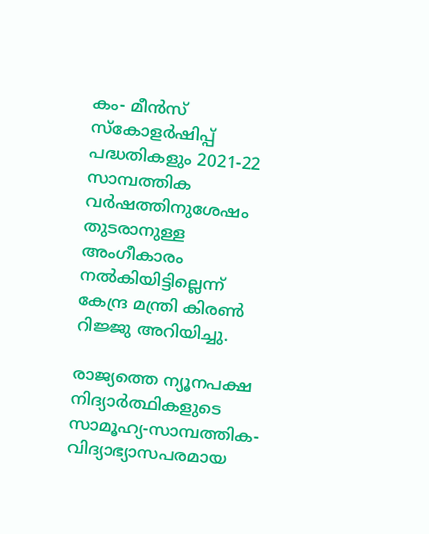കം- മീന്‍സ് സ്കോളര്‍ഷിപ്പ് പദ്ധതികളും 2021-22 സാമ്പത്തിക വര്‍ഷത്തിനുശേഷം തുടരാനുള്ള അംഗീകാരം നല്‍കിയിട്ടില്ലെന്ന് കേന്ദ്ര മന്ത്രി കിരണ്‍ റിജ്ജു അറിയിച്ചു.

രാജ്യത്തെ ന്യൂനപക്ഷ നിദ്യാര്‍ത്ഥികളുടെ സാമൂഹ്യ-സാമ്പത്തിക-വിദ്യാഭ്യാസപരമായ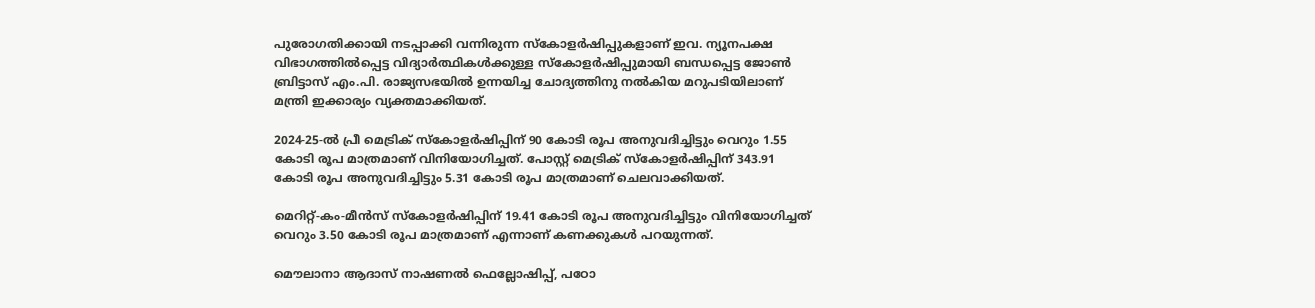പുരോഗതിക്കായി നടപ്പാക്കി വന്നിരുന്ന സ്കോളര്‍ഷിപ്പുകളാണ് ഇവ. ന്യൂനപക്ഷ വിഭാഗത്തില്‍പ്പെട്ട വിദ്യാര്‍ത്ഥികള്‍ക്കുള്ള സ്കോളര്‍ഷിപ്പുമായി ബന്ധപ്പെട്ട ജോണ്‍ ബ്രിട്ടാസ് എം.പി. രാജ്യസഭയില്‍ ഉന്നയിച്ച ചോദ്യത്തിനു നല്‍കിയ മറുപടിയിലാണ് മന്ത്രി ഇക്കാര്യം വ്യക്തമാക്കിയത്.

2024-25-ല്‍ പ്രീ മെട്രിക് സ്കോളര്‍ഷിപ്പിന് 90 കോടി രൂപ അനുവദിച്ചിട്ടും വെറും 1.55 കോടി രൂപ മാത്രമാണ് വിനിയോഗിച്ചത്. പോസ്റ്റ് മെട്രിക് സ്കോളര്‍ഷിപ്പിന് 343.91 കോടി രൂപ അനുവദിച്ചിട്ടും 5.31 കോടി രൂപ മാത്രമാണ് ചെലവാക്കിയത്.

മെറിറ്റ്-കം-മീന്‍സ് സ്കോളര്‍ഷിപ്പിന് 19.41 കോടി രൂപ അനുവദിച്ചിട്ടും വിനിയോഗിച്ചത് വെറും 3.50 കോടി രൂപ മാത്രമാണ് എന്നാണ് കണക്കുകള്‍ പറയുന്നത്.

മൌലാനാ ആദാസ് നാഷണല്‍ ഫെല്ലോഷിപ്പ്, പഠോ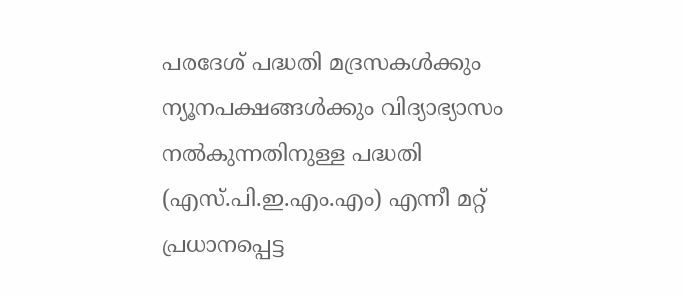പരദേശ് പദ്ധതി മദ്രസകള്‍ക്കും ന്യൂനപക്ഷങ്ങള്‍ക്കും വിദ്യാഭ്യാസം നല്‍കുന്നതിനുള്ള പദ്ധതി (എസ്.പി.ഇ.എം.എം) എന്നീ മറ്റ് പ്രധാനപ്പെട്ട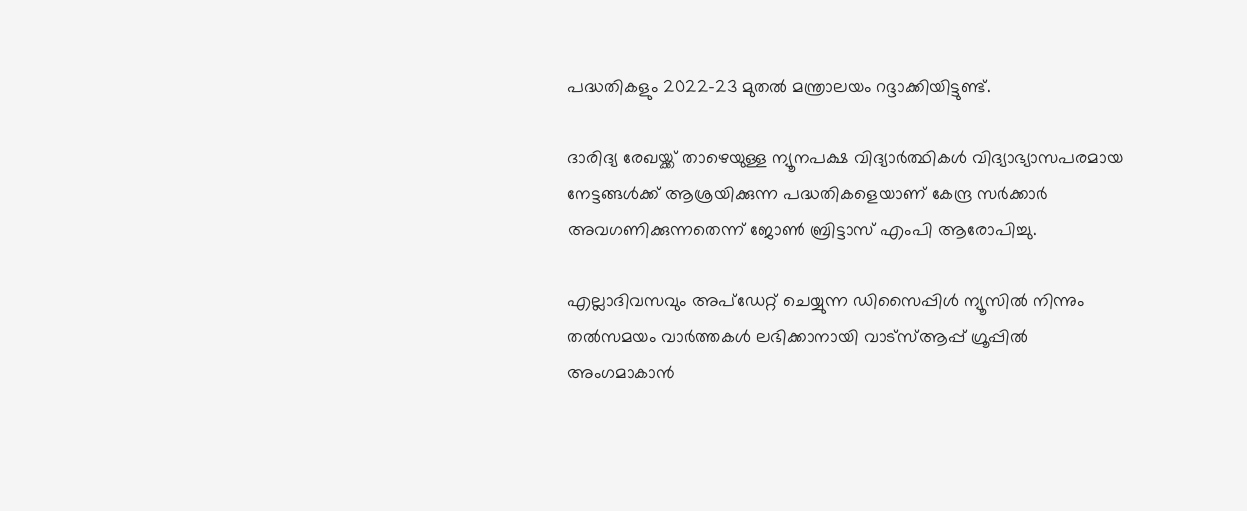പദ്ധതികളും 2022-23 മുതല്‍ മന്ത്രാലയം റദ്ദാക്കിയിട്ടുണ്ട്.

ദാരിദ്യ രേഖയ്ക്ക് താഴെയുള്ള ന്യൂനപക്ഷ വിദ്യാര്‍ത്ഥികള്‍ വിദ്യാഭ്യാസപരമായ നേട്ടങ്ങള്‍ക്ക് ആശ്രയിക്കുന്ന പദ്ധതികളെയാണ് കേന്ദ്ര സര്‍ക്കാര്‍ അവഗണിക്കുന്നതെന്ന് ജോണ്‍ ബ്രിട്ടാസ് എംപി ആരോപിച്ചു.

എല്ലാദിവസവും അപ്ഡേറ്റ് ചെയ്യുന്ന ഡിസൈപ്പിൾ ന്യൂസിൽ നിന്നും തൽസമയം വാർത്തകൾ ലഭിക്കാനായി വാട്സ്ആപ്പ് ഗ്രൂപ്പിൽ അംഗമാകാൻ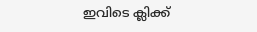ഇവിടെ ക്ലിക്ക്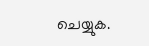ചെയ്യുക.